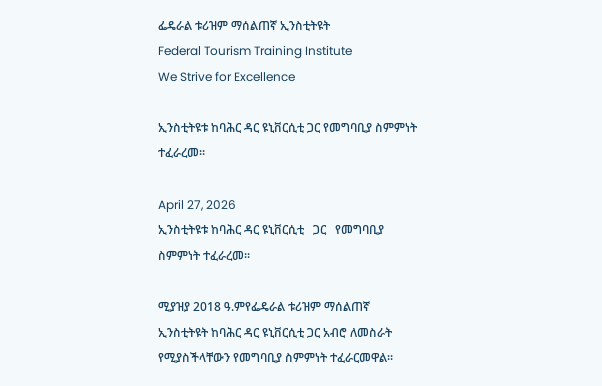ፌዴራል ቱሪዝም ማሰልጠኛ ኢንስቲትዩት
Federal Tourism Training Institute
We Strive for Excellence

ኢንስቲትዩቱ ከባሕር ዳር ዩኒቨርሲቲ ጋር የመግባቢያ ስምምነት ተፈራረመ፡፡

April 27, 2026
ኢንስቲትዩቱ ከባሕር ዳር ዩኒቨርሲቲ   ጋር   የመግባቢያ ስምምነት ተፈራረመ፡፡

ሚያዝያ 2018 ዓ.ምየፌዴራል ቱሪዝም ማሰልጠኛ ኢንስቲትዩት ከባሕር ዳር ዩኒቨርሲቲ ጋር አብሮ ለመስራት የሚያስችላቸውን የመግባቢያ ስምምነት ተፈራርመዋል፡፡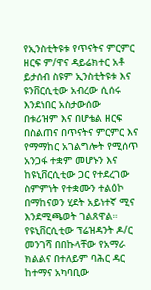የኢንስቲትዩቱ የጥናትና ምርምር ዘርፍ ም/ዋና ዳይሬክተር አቶ ይታሰብ ስዩም ኢንስቲትዩቱ እና ዩንቨርሲቲው አብረው ሲሰሩ እንደነበር አስታውሰው
በቱሪዝም እና በሆቴል ዘርፍ በስልጠና በጥናትና ምርምር እና የማማከር አገልግሎት የሚሰጥ አንጋፋ ተቋም መሆኑን እና
ከዩኒቨርሲቲው ጋር የተደረገው ስምምነት የተቋሙን ተልዕኮ በማከናወን ሂደት አይነተኛ ሚና እንደሚጫወት ገልጸዋል።
የዩኒቨርሲቲው ፕሬዝዳንት ዶ/ር መንገሻ በበኩላቸው የአማራ ክልልና በተለይም ባሕር ዳር ከተማና አካባቢው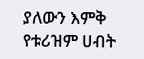ያለውን እምቅ የቱሪዝም ሀብት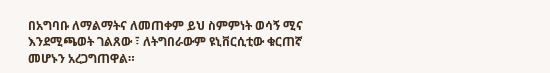በአግባቡ ለማልማትና ለመጠቀም ይህ ስምምነት ወሳኝ ሚና እንደሚጫወት ገልጸው ፣ ለትግበራውም ዩኒቨርሲቲው ቁርጠኛ መሆኑን አረጋግጠዋል።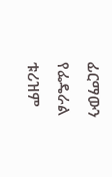ፊርማውን የፌዴራል ቱሪዝም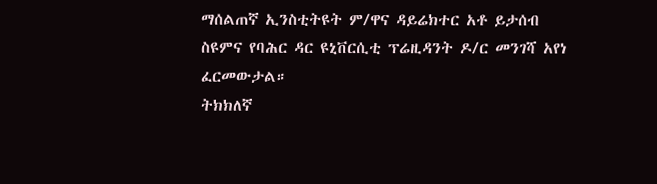ማሰልጠኛ ኢንስቲትዩት ም/ዋና ዳይሬክተር አቶ ይታሰብ ስዩምና የባሕር ዳር ዩኒቨርሲቲ ፕሬዚዳንት ዶ/ር መንገሻ አየነ ፈርመውታል።
ትክክለኛ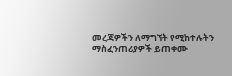መረጃዎችን ለማግኘት የሚከተሉትን ማስፈንጠሪያዎች ይጠቀሙ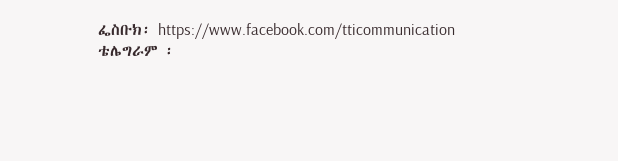ፌስቡክ፡ https://www.facebook.com/tticommunication
ቴሌግራም ፡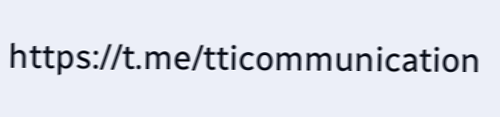https://t.me/tticommunication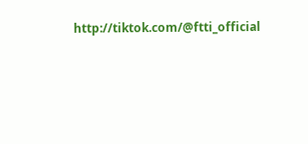http://tiktok.com/@ftti_official